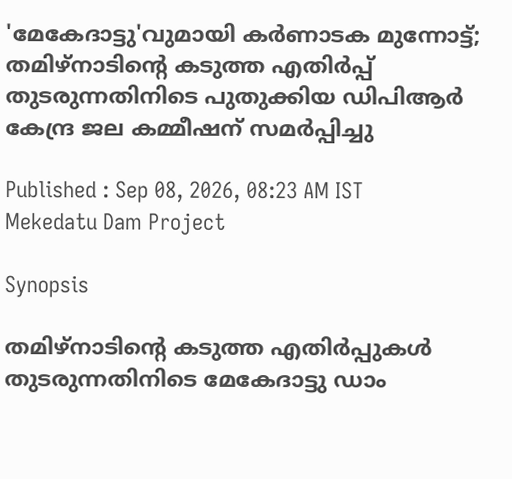'മേകേദാട്ടു'വുമായി കർണാടക മുന്നോട്ട്; തമിഴ്‌നാടിന്റെ കടുത്ത എതിർപ്പ് തുടരുന്നതിനിടെ പുതുക്കിയ ഡിപിആർ കേന്ദ്ര ജല കമ്മീഷന് സമർപ്പിച്ചു

Published : Sep 08, 2026, 08:23 AM IST
Mekedatu Dam Project

Synopsis

തമിഴ്‌നാടിന്റെ കടുത്ത എതിർപ്പുകൾ തുടരുന്നതിനിടെ മേകേദാട്ടു ഡാം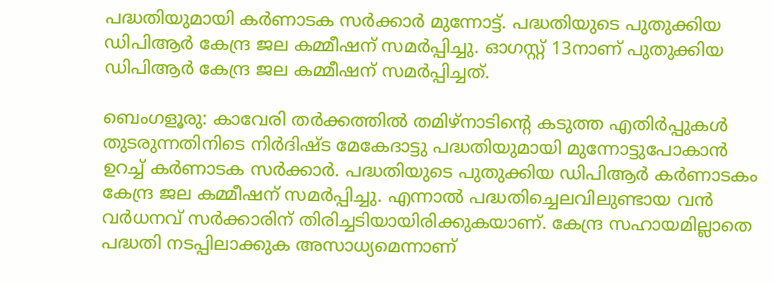പദ്ധതിയുമായി കർണാടക സർക്കാർ മുന്നോട്ട്. പദ്ധതിയുടെ പുതുക്കിയ ഡിപിആർ കേന്ദ്ര ജല കമ്മീഷന് സമർപ്പിച്ചു. ഓഗസ്റ്റ് 13നാണ് പുതുക്കിയ ഡിപിആ‍ർ കേന്ദ്ര ജല കമ്മീഷന് സമർപ്പിച്ചത്.

ബെംഗളൂരു: കാവേരി തർക്കത്തിൽ തമിഴ്‌നാടിന്റെ കടുത്ത എതിർപ്പുകൾ തുടരുന്നതിനിടെ നിർദിഷ്ട മേകേദാട്ടു പദ്ധതിയുമായി മുന്നോട്ടുപോകാൻ ഉറച്ച് കർണാടക സർക്കാർ. പദ്ധതിയുടെ പുതുക്കിയ ഡിപിആർ കർണാടകം കേന്ദ്ര ജല കമ്മീഷന് സമർപ്പിച്ചു. എന്നാൽ പദ്ധതിച്ചെലവിലുണ്ടായ വൻ വർധനവ് സർക്കാരിന് തിരിച്ചടിയായിരിക്കുകയാണ്. കേന്ദ്ര സഹായമില്ലാതെ പദ്ധതി നടപ്പിലാക്കുക അസാധ്യമെന്നാണ്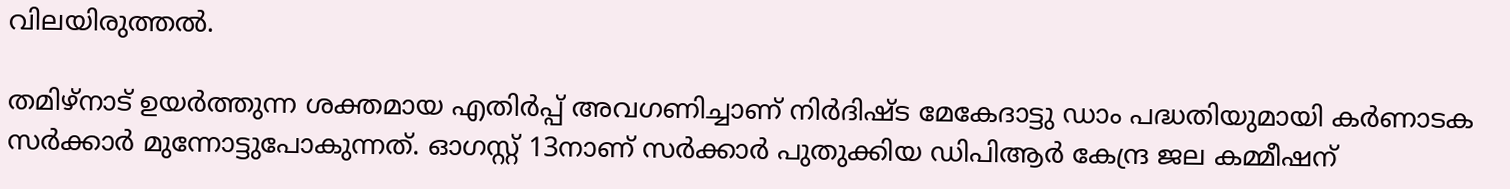വിലയിരുത്തൽ.

തമിഴ്നാട് ഉയർത്തുന്ന ശക്തമായ എതിർപ്പ് അവഗണിച്ചാണ് നിർദിഷ്ട മേകേദാട്ടു ഡാം പദ്ധതിയുമായി ക‍ർണാടക സർ‍ക്കാർ മുന്നോട്ടുപോകുന്നത്. ഓഗസ്റ്റ് 13നാണ് സർക്കാർ പുതുക്കിയ ഡിപിആ‍ർ കേന്ദ്ര ജല കമ്മീഷന്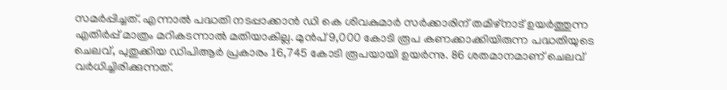സമർപ്പിച്ചത്. എന്നാൽ പദ്ധതി നടപ്പാക്കാൻ ഡി കെ ശിവകുമാർ സർക്കാരിന് തമിഴ്നാട് ഉയർത്തുന്ന എതിർപ്പ് മാത്രം മറികടന്നാൽ മതിയാകില്ല. മുൻപ് 9,000 കോടി രൂപ കണക്കാക്കിയിരുന്ന പദ്ധതിയുടെ ചെലവ്, പുതുക്കിയ ഡിപിആർ പ്രകാരം 16,745 കോടി രൂപയായി ഉയർന്നു. 86 ശതമാനമാണ് ചെലവ് വർധിച്ചിരിക്കുന്നത്.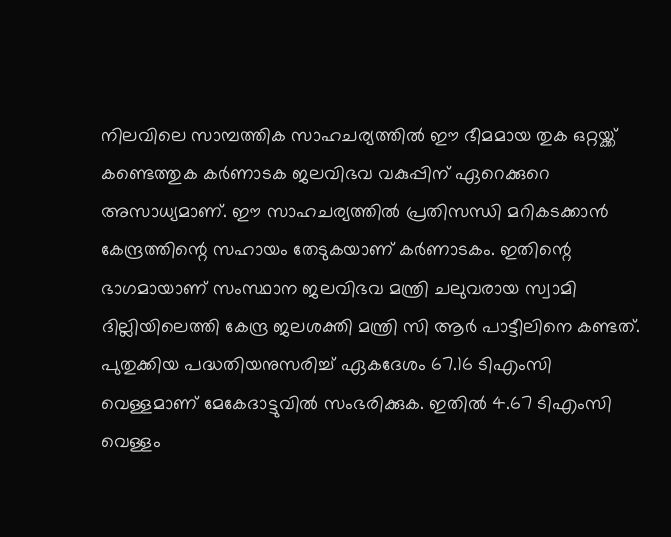നിലവിലെ സാമ്പത്തിക സാഹചര്യത്തിൽ ഈ ഭീമമായ തുക ഒറ്റയ്ക്ക് കണ്ടെത്തുക കർണാടക ജലവിഭവ വകുപ്പിന് ഏറെക്കുറെ അസാധ്യമാണ്. ഈ സാഹചര്യത്തിൽ പ്രതിസന്ധി മറികടക്കാൻ കേന്ദ്രത്തിന്റെ സഹായം തേടുകയാണ് കർണാടകം. ഇതിന്റെ ഭാഗമായാണ് സംസ്ഥാന ജലവിഭവ മന്ത്രി ചലുവരായ സ്വാമി ദില്ലിയിലെത്തി കേന്ദ്ര ജലശക്തി മന്ത്രി സി ആർ പാട്ടീലിനെ കണ്ടത്. പുതുക്കിയ പദ്ധതിയനുസരിച്ച് ഏകദേശം 67.16 ടിഎംസി വെള്ളമാണ് മേകേദാട്ടുവിൽ സംഭരിക്കുക. ഇതിൽ 4.67 ടിഎംസി വെള്ളം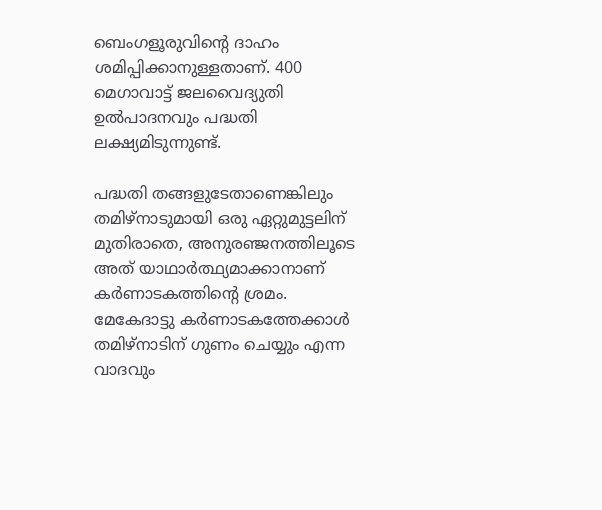ബെംഗളൂരുവിന്റെ ദാഹം ശമിപ്പിക്കാനുള്ളതാണ്. 400 മെഗാവാട്ട് ജലവൈദ്യുതി ഉൽപാദനവും പദ്ധതി ലക്ഷ്യമിടുന്നുണ്ട്.

പദ്ധതി തങ്ങളുടേതാണെങ്കിലും തമിഴ്‌നാടുമായി ഒരു ഏറ്റുമുട്ടലിന് മുതിരാതെ, അനുരഞ്ജനത്തിലൂടെ അത് യാഥാർത്ഥ്യമാക്കാനാണ് കർണാടകത്തിന്റെ ശ്രമം. മേകേദാട്ടു കർണാടകത്തേക്കാൾ തമിഴ്നാടിന് ഗുണം ചെയ്യും എന്ന വാദവും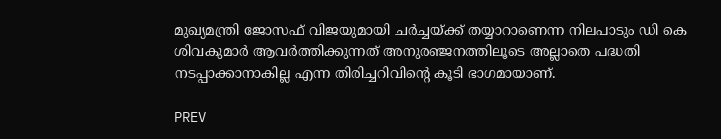മുഖ്യമന്ത്രി ജോസഫ് വിജയുമായി ചർച്ചയ്ക്ക് തയ്യാറാണെന്ന നിലപാടും ഡി കെ ശിവകുമാർ ആവർത്തിക്കുന്നത് അനുരഞ്ജനത്തിലൂടെ അല്ലാതെ പദ്ധതി നടപ്പാക്കാനാകില്ല എന്ന തിരിച്ചറിവിന്റെ കൂടി ഭാഗമായാണ്.

PREV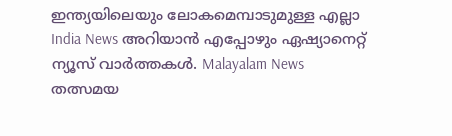ഇന്ത്യയിലെയും ലോകമെമ്പാടുമുള്ള എല്ലാ India News അറിയാൻ എപ്പോഴും ഏഷ്യാനെറ്റ് ന്യൂസ് വാർത്തകൾ. Malayalam News   തത്സമയ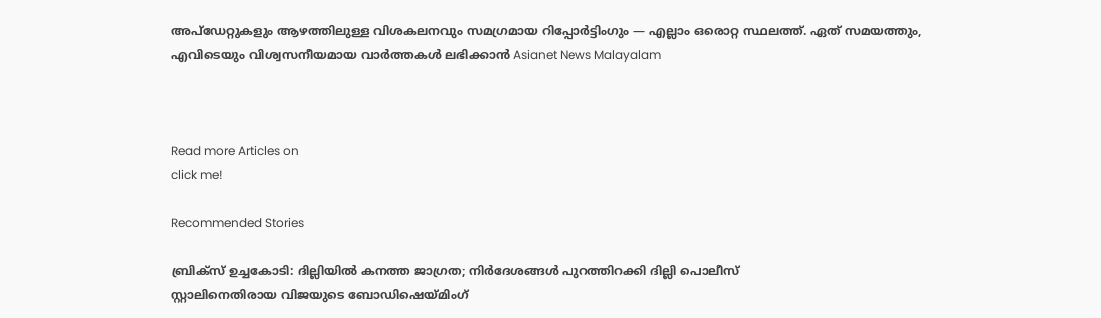അപ്‌ഡേറ്റുകളും ആഴത്തിലുള്ള വിശകലനവും സമഗ്രമായ റിപ്പോർട്ടിംഗും — എല്ലാം ഒരൊറ്റ സ്ഥലത്ത്. ഏത് സമയത്തും, എവിടെയും വിശ്വസനീയമായ വാർത്തകൾ ലഭിക്കാൻ Asianet News Malayalam



Read more Articles on
click me!

Recommended Stories

ബ്രിക്സ് ഉച്ചകോടി: ദില്ലിയിൽ കനത്ത ജാഗ്രത; നിർദേശങ്ങൾ പുറത്തിറക്കി ദില്ലി പൊലീസ്
സ്റ്റാലിനെതിരായ വിജയുടെ ബോഡിഷെയ്മിംഗ്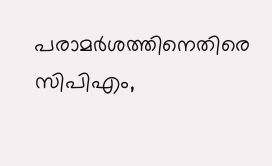പരാമർശത്തിനെതിരെ സിപിഎം,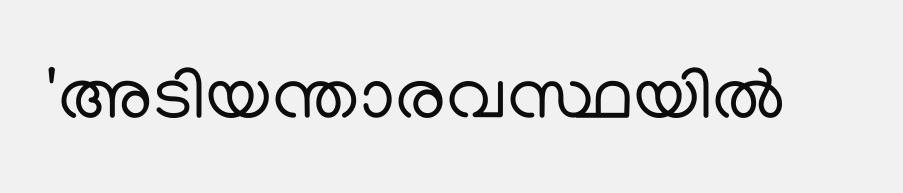'അടിയന്താരവസ്ഥയിൽ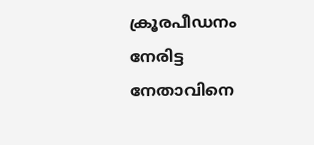ക്രൂരപീഡനം നേരിട്ട നേതാവിനെ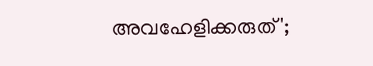അവഹേളിക്കരുത്';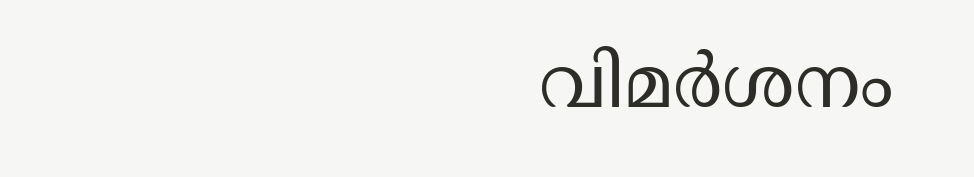വിമർശനം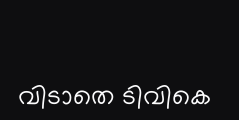വിടാതെ ടിവികെ